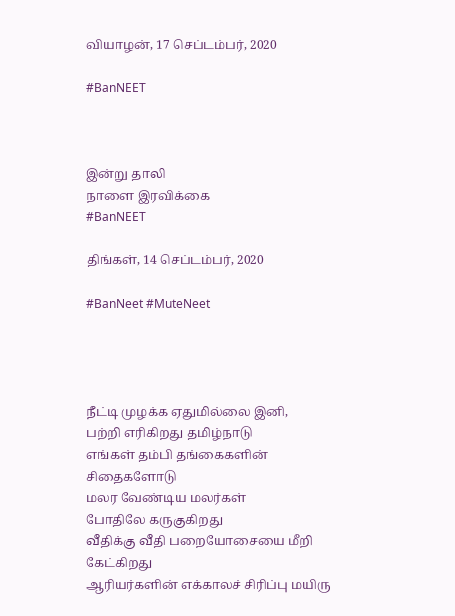வியாழன், 17 செப்டம்பர், 2020

#BanNEET



இன்று தாலி
நாளை இரவிக்கை
#BanNEET

திங்கள், 14 செப்டம்பர், 2020

#BanNeet #MuteNeet




நீட்டி முழக்க ஏதுமில்லை இனி,
பற்றி எரிகிறது தமிழ்நாடு
எங்கள் தம்பி தங்கைகளின்
சிதைகளோடு
மலர வேண்டிய மலர்கள்
போதிலே கருகுகிறது
வீதிக்கு வீதி பறையோசையை மீறி
கேட்கிறது
ஆரியர்களின் எக்காலச் சிரிப்பு மயிரு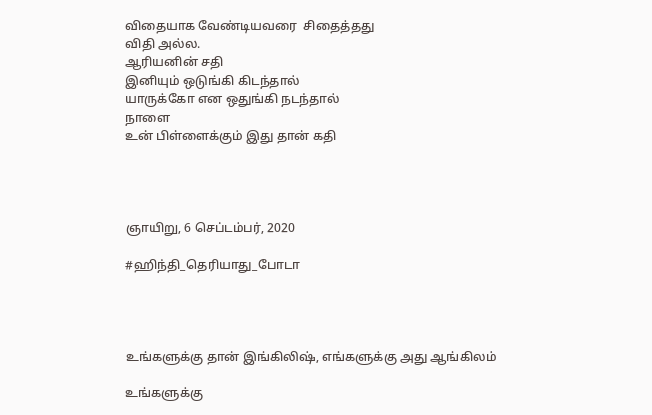விதையாக வேண்டியவரை  சிதைத்தது
விதி அல்ல.
ஆரியனின் சதி
இனியும் ஒடுங்கி கிடந்தால்
யாருக்கோ என ஒதுங்கி நடந்தால்
நாளை
உன் பிள்ளைக்கும் இது தான் கதி




ஞாயிறு, 6 செப்டம்பர், 2020

#ஹிந்தி_தெரியாது_போடா




உங்களுக்கு தான் இங்கிலிஷ், எங்களுக்கு அது ஆங்கிலம்

உங்களுக்கு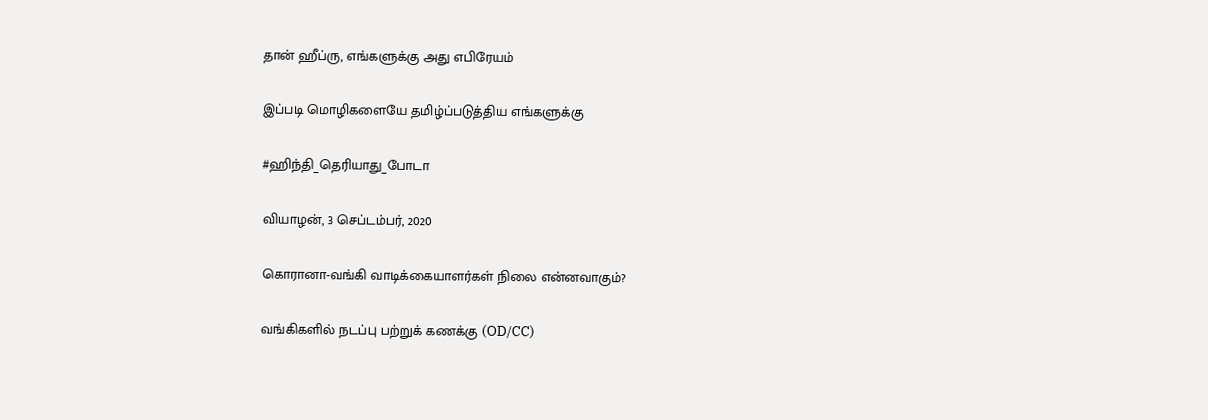தான் ஹீப்ரு, எங்களுக்கு அது எபிரேயம்

இப்படி மொழிகளையே தமிழ்ப்படுத்திய எங்களுக்கு

#ஹிந்தி_தெரியாது_போடா

வியாழன், 3 செப்டம்பர், 2020

கொரானா-வங்கி வாடிக்கையாளர்கள் நிலை என்னவாகும்?

வங்கிகளில் நடப்பு பற்றுக் கணக்கு (OD/CC)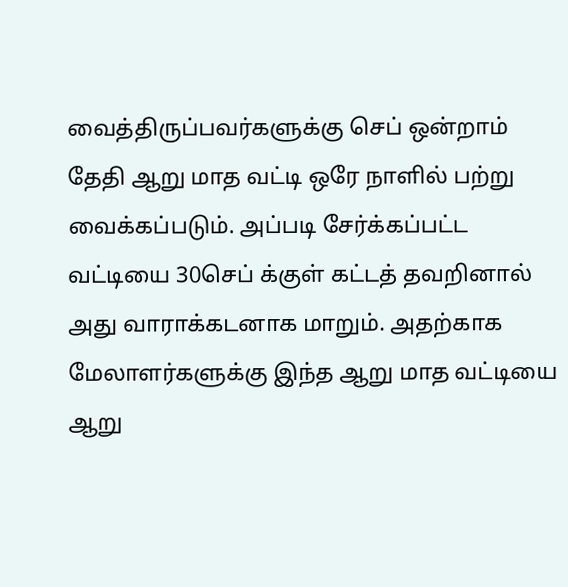வைத்திருப்பவர்களுக்கு செப் ஒன்றாம் தேதி ஆறு மாத வட்டி ஒரே நாளில் பற்று வைக்கப்படும். அப்படி சேர்க்கப்பட்ட வட்டியை 30செப் க்குள் கட்டத் தவறினால் அது வாராக்கடனாக மாறும். அதற்காக மேலாளர்களுக்கு இந்த ஆறு மாத வட்டியை ஆறு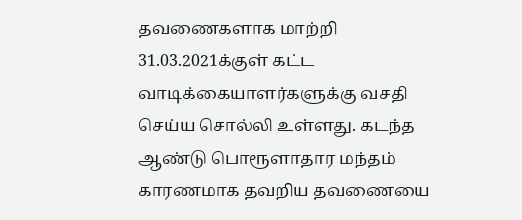தவணைகளாக மாற்றி 31.03.2021க்குள் கட்ட வாடிக்கையாளர்களுக்கு வசதி செய்ய சொல்லி உள்ளது. கடந்த ஆண்டு பொரூளாதார மந்தம் காரணமாக தவறிய தவணையை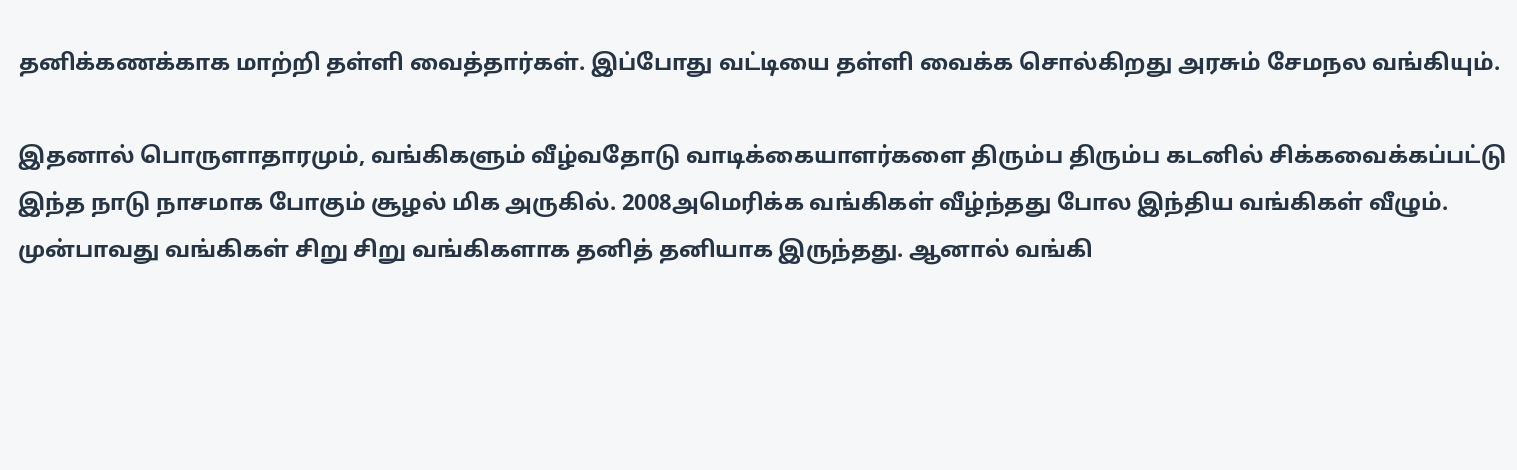தனிக்கணக்காக மாற்றி தள்ளி வைத்தார்கள். இப்போது வட்டியை தள்ளி வைக்க சொல்கிறது அரசும் சேமநல வங்கியும்.

இதனால் பொருளாதாரமும், வங்கிகளும் வீழ்வதோடு வாடிக்கையாளர்களை திரும்ப திரும்ப கடனில் சிக்கவைக்கப்பட்டு இந்த நாடு நாசமாக போகும் சூழல் மிக அருகில். 2008அமெரிக்க வங்கிகள் வீழ்ந்தது போல இந்திய வங்கிகள் வீழும். முன்பாவது வங்கிகள் சிறு சிறு வங்கிகளாக தனித் தனியாக இருந்தது. ஆனால் வங்கி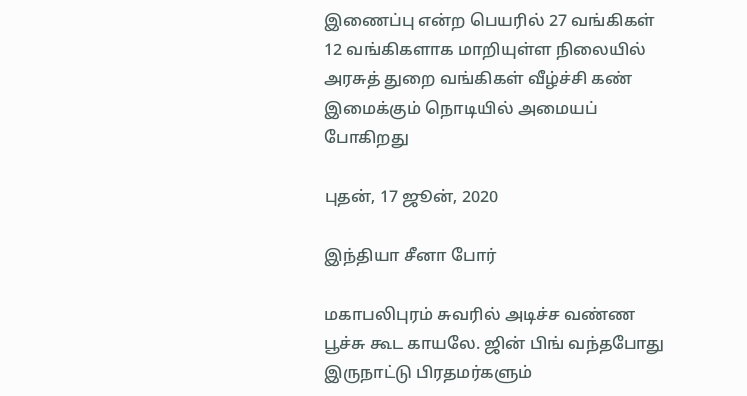இணைப்பு என்ற பெயரில் 27 வங்கிகள் 12 வங்கிகளாக மாறியுள்ள நிலையில் அரசுத் துறை வங்கிகள் வீழ்ச்சி கண் இமைக்கும் நொடியில் அமையப் போகிறது

புதன், 17 ஜூன், 2020

இந்தியா சீனா போர்

மகாபலிபுரம் சுவரில் அடிச்ச வண்ண பூச்சு கூட காயலே. ஜின் பிங் வந்தபோது இருநாட்டு பிரதமர்களும்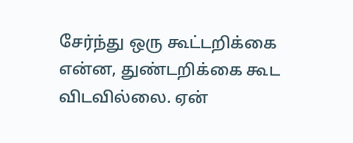சேர்ந்து ஒரு கூட்டறிக்கை என்ன, துண்டறிக்கை கூட விடவில்லை. ஏன்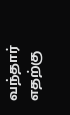வந்தார் எதற்கு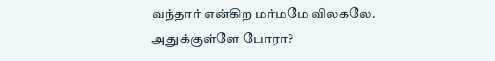வந்தார் என்கிற மர்மமே விலகலே. அதுக்குள்ளே போரா?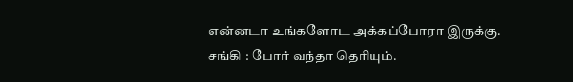என்னடா உங்களோட அக்கப்போரா இருக்கு.
சங்கி : போர் வந்தா தெரியும்.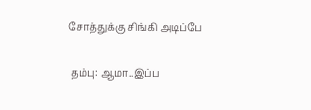சோத்துக்கு சிங்கி அடிப்பே

 தம்பு: ஆமா..இப்ப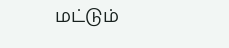மட்டும்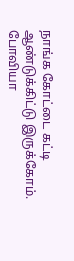நாங்க கோட்டை கட்டி ஆண்டுக்கிட்டு இருக்கோம். போவியா